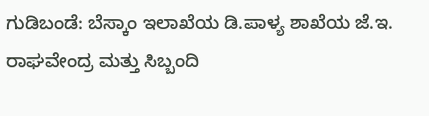ಗುಡಿಬಂಡೆ: ಬೆಸ್ಕಾಂ ಇಲಾಖೆಯ ಡಿ.ಪಾಳ್ಯ ಶಾಖೆಯ ಜೆ.ಇ. ರಾಘವೇಂದ್ರ ಮತ್ತು ಸಿಬ್ಬಂದಿ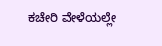ಕಚೇರಿ ವೇಳೆಯಲ್ಲೇ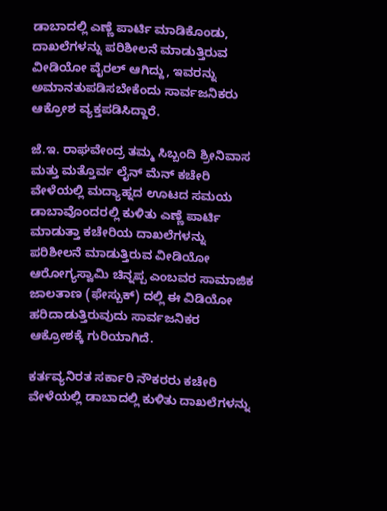ಡಾಬಾದಲ್ಲಿ ಎಣ್ಣೆ ಪಾರ್ಟಿ ಮಾಡಿಕೊಂಡು, ದಾಖಲೆಗಳನ್ನು ಪರಿಶೀಲನೆ ಮಾಡುತ್ತಿರುವ ವೀಡಿಯೋ ವೈರಲ್ ಆಗಿದ್ದು, ಇವರನ್ನು ಅಮಾನತುಪಡಿಸಬೇಕೆಂದು ಸಾರ್ವಜನಿಕರು ಆಕ್ರೋಶ ವ್ಯಕ್ತಪಡಿಸಿದ್ದಾರೆ.

ಜೆ.ಇ. ರಾಘವೇಂದ್ರ ತಮ್ಮ ಸಿಬ್ಬಂದಿ ಶ್ರೀನಿವಾಸ ಮತ್ತು ಮತ್ತೊರ್ವ ಲೈನ್ ಮೆನ್ ಕಚೇರಿ ವೇಳೆಯಲ್ಲಿ ಮದ್ಯಾಹ್ನದ ಊಟದ ಸಮಯ ಡಾಬಾವೊಂದರಲ್ಲಿ ಕುಳಿತು ಎಣ್ಣೆ ಪಾರ್ಟಿ ಮಾಡುತ್ತಾ ಕಚೇರಿಯ ದಾಖಲೆಗಳನ್ನು ಪರಿಶೀಲನೆ ಮಾಡುತ್ತಿರುವ ವೀಡಿಯೋ ಆರೋಗ್ಯಸ್ವಾಮಿ ಚಿನ್ನಪ್ಪ ಎಂಬವರ ಸಾಮಾಜಿಕ ಜಾಲತಾಣ (ಫೇಸ್ಬುಕ್) ದಲ್ಲಿ ಈ ವಿಡಿಯೋ ಹರಿದಾಡುತ್ತಿರುವುದು ಸಾರ್ವಜನಿಕರ ಆಕ್ರೋಶಕ್ಕೆ ಗುರಿಯಾಗಿದೆ.

ಕರ್ತವ್ಯನಿರತ ಸರ್ಕಾರಿ ನೌಕರರು ಕಚೇರಿ ವೇಳೆಯಲ್ಲಿ ಡಾಬಾದಲ್ಲಿ ಕುಳಿತು ದಾಖಲೆಗಳನ್ನು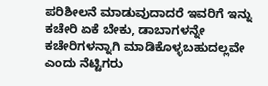ಪರಿಶೀಲನೆ ಮಾಡುವುದಾದರೆ ಇವರಿಗೆ ಇನ್ನು ಕಚೇರಿ ಏಕೆ ಬೇಕು, ಡಾಬಾಗಳನ್ನೇ ಕಚೇರಿಗಳನ್ನಾಗಿ ಮಾಡಿಕೊಳ್ಳಬಹುದಲ್ಲವೇ ಎಂದು ನೆಟ್ಟಿಗರು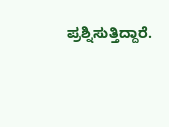ಪ್ರಶ್ನಿಸುತ್ತಿದ್ದಾರೆ.